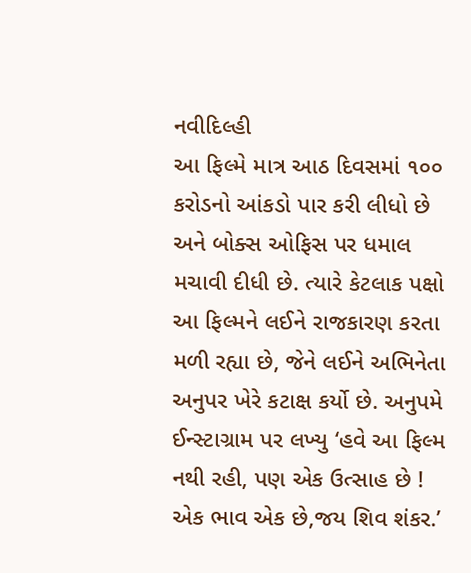નવીદિલ્હી
આ ફિલ્મે માત્ર આઠ દિવસમાં ૧૦૦ કરોડનો આંકડો પાર કરી લીધો છે અને બોક્સ ઓફિસ પર ધમાલ મચાવી દીધી છે. ત્યારે કેટલાક પક્ષો આ ફિલ્મને લઈને રાજકારણ કરતા મળી રહ્યા છે, જેને લઈને અભિનેતા અનુપર ખેરે કટાક્ષ કર્યો છે. અનુપમે ઈન્સ્ટાગ્રામ પર લખ્યુ ‘હવે આ ફિલ્મ નથી રહી, પણ એક ઉત્સાહ છે ! એક ભાવ એક છે,જય શિવ શંકર.’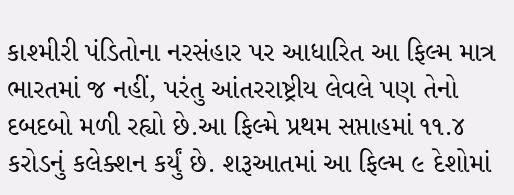કાશ્મીરી પંડિતોના નરસંહાર પર આધારિત આ ફિલ્મ માત્ર ભારતમાં જ નહીં, પરંતુ આંતરરાષ્ટ્રીય લેવલે પણ તેનો દબદબો મળી રહ્યો છે.આ ફિલ્મે પ્રથમ સપ્તાહમાં ૧૧.૪ કરોડનું કલેક્શન કર્યું છે. શરૂઆતમાં આ ફિલ્મ ૯ દેશોમાં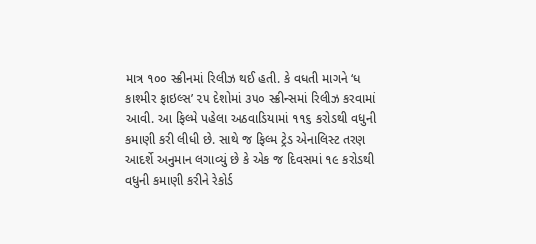માત્ર ૧૦૦ સ્ક્રીનમાં રિલીઝ થઈ હતી. કે વધતી માગને ‘ધ કાશ્મીર ફાઇલ્સ’ ૨૫ દેશોમાં ૩૫૦ સ્ક્રીન્સમાં રિલીઝ કરવામાં આવી. આ ફિલ્મે પહેલા અઠવાડિયામાં ૧૧૬ કરોડથી વધુની કમાણી કરી લીધી છે. સાથે જ ફિલ્મ ટ્રેડ એનાલિસ્ટ તરણ આદર્શે અનુમાન લગાવ્યું છે કે એક જ દિવસમાં ૧૯ કરોડથી વધુની કમાણી કરીને રેકોર્ડ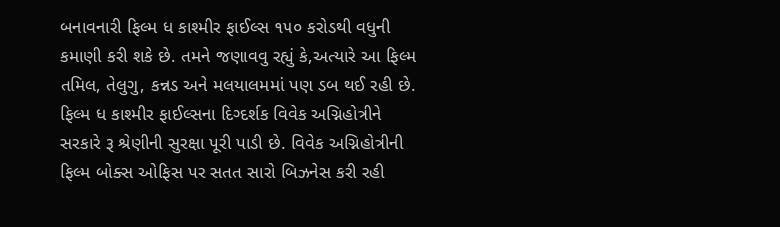બનાવનારી ફિલ્મ ધ કાશ્મીર ફાઈલ્સ ૧૫૦ કરોડથી વધુની કમાણી કરી શકે છે. તમને જણાવવુ રહ્યું કે,અત્યારે આ ફિલ્મ તમિલ, તેલુગુ, કન્નડ અને મલયાલમમાં પણ ડબ થઈ રહી છે. ફિલ્મ ધ કાશ્મીર ફાઈલ્સના દિગ્દર્શક વિવેક અગ્નિહોત્રીને સરકારે રૂ શ્રેણીની સુરક્ષા પૂરી પાડી છે. વિવેક અગ્નિહોત્રીની ફિલ્મ બોક્સ ઓફિસ પર સતત સારો બિઝનેસ કરી રહી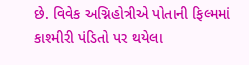છે. વિવેક અગ્નિહોત્રીએ પોતાની ફિલ્મમાં કાશ્મીરી પંડિતો પર થયેલા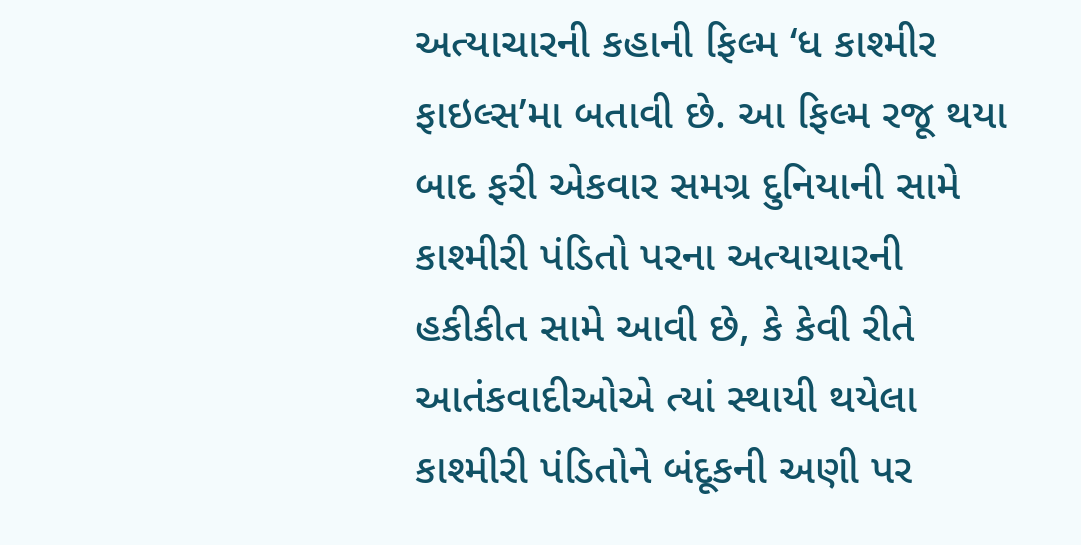અત્યાચારની કહાની ફિલ્મ ‘ધ કાશ્મીર ફાઇલ્સ’મા બતાવી છે. આ ફિલ્મ રજૂ થયા બાદ ફરી એકવાર સમગ્ર દુનિયાની સામે કાશ્મીરી પંડિતો પરના અત્યાચારની હકીકીત સામે આવી છે, કે કેવી રીતે આતંકવાદીઓએ ત્યાં સ્થાયી થયેલા કાશ્મીરી પંડિતોને બંદૂકની અણી પર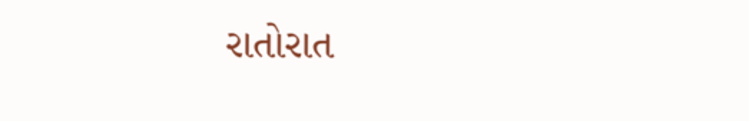રાતોરાત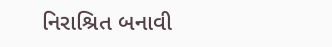નિરાશ્રિત બનાવી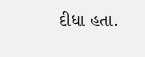દીધા હતા.